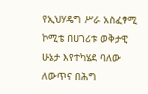የኢህሃዴግ ሥራ አስፈፃሚ ኮሚቴ በሀገሪቱ ወቅታዊ ሁኔታ እየተካሄደ ባለው ለውጥና በሕግ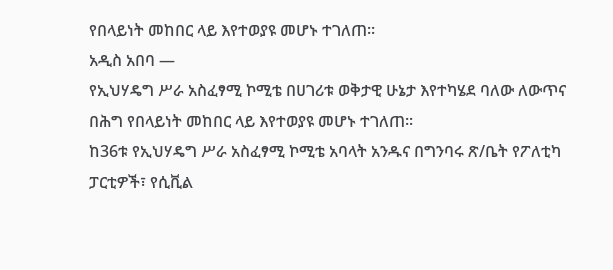የበላይነት መከበር ላይ እየተወያዩ መሆኑ ተገለጠ፡፡
አዲስ አበባ —
የኢህሃዴግ ሥራ አስፈፃሚ ኮሚቴ በሀገሪቱ ወቅታዊ ሁኔታ እየተካሄደ ባለው ለውጥና በሕግ የበላይነት መከበር ላይ እየተወያዩ መሆኑ ተገለጠ፡፡
ከ36ቱ የኢህሃዴግ ሥራ አስፈፃሚ ኮሚቴ አባላት አንዱና በግንባሩ ጽ/ቤት የፖለቲካ ፓርቲዎች፣ የሲቪል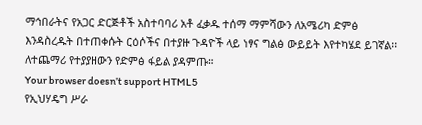ማኅበራትና የአጋር ድርጅቶች አስተባባሪ አቶ ፈቃዱ ተሰማ ማምሻውን ለአሜሪካ ድምፅ እንዳስረዱት በተጠቀሱት ርዕሶችና በተያዙ ጉዳዮች ላይ ነፃና ግልፅ ውይይት እየተካሄደ ይገኛል፡፡
ለተጨማሪ የተያያዘውን የድምፅ ፋይል ያዳምጡ።
Your browser doesn’t support HTML5
የኢህሃዴግ ሥራ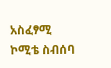አስፈፃሚ ኮሚቴ ስብሰባ